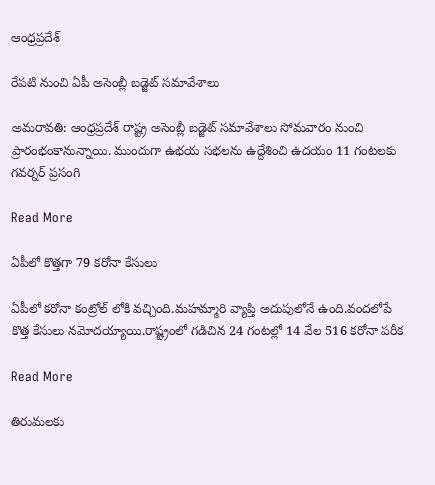ఆంధ్రప్రదేశ్

రేపటి నుంచి ఏపీ అసెంబ్లీ బడ్జెట్ సమావేశాలు

అమరావతి: ఆంధ్రప్రదేశ్ రాష్ట్ర అసెంబ్లీ బడ్జెట్ సమావేశాలు సోమవారం నుంచి ప్రారంభంకానున్నాయి. ముందుగా ఉభయ సభలను ఉద్దేశించి ఉదయం 11 గంటలకు గవర్నర్ ప్రసంగి

Read More

ఏపీలో కొత్తగా 79 కరోనా కేసులు

ఏపీలో కరోనా కంట్రోల్ లోకి వచ్చింది.మహమ్మారి వ్యాప్తి అదుపులోనే ఉంది.వందలోపే కొత్త కేసులు నమోదయ్యాయి.రాష్ట్రంలో గడిచిన 24 గంటల్లో 14 వేల 516 కరోనా పరీక

Read More

తిరుమలకు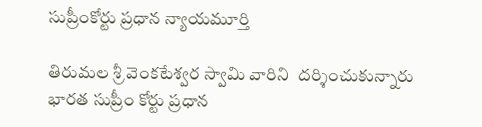సుప్రీంకోర్టు ప్రధాన న్యాయమూర్తి

తిరుమల శ్రీ వెంకటేశ్వర స్వామి వారిని  ద‌ర్శించుకున్న‌ారు భారత సుప్రీం కోర్టు ప్రధాన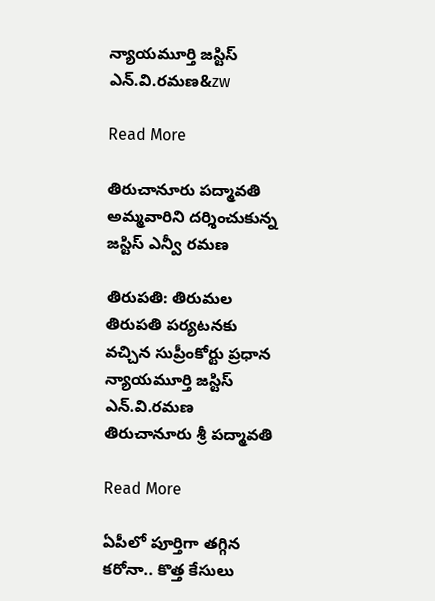న్యాయమూర్తి జస్టిస్ ఎన్‌.వి.ర‌మ‌ణ&zw

Read More

తిరుచానూరు పద్మావతి అమ్మవారిని దర్శించుకున్న జస్టిస్ ఎన్వీ రమణ

తిరుపతి: తిరుమల తిరుపతి పర్యటనకు వచ్చిన సుప్రీంకోర్టు ప్రధాన న్యాయమూర్తి జస్టిస్ ఎన్‌.వి.ర‌మ‌ణ‌ తిరుచానూరు శ్రీ పద్మావతి

Read More

ఏపీలో పూర్తిగా తగ్గిన కరోనా.. కొత్త కేసులు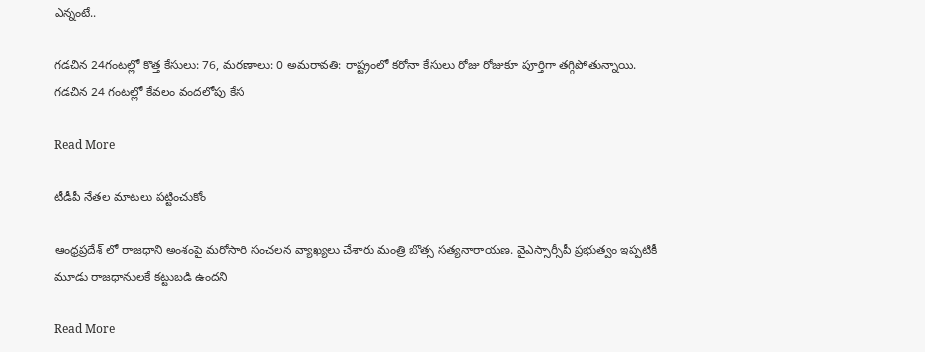ఎన్నంటే..

గడచిన 24గంటల్లో కొత్త కేసులు: 76, మరణాలు: 0 అమరావతి: రాష్ట్రంలో కరోనా కేసులు రోజు రోజుకూ పూర్తిగా తగ్గిపోతున్నాయి. గడచిన 24 గంటల్లో కేవలం వందలోపు కేస

Read More

టీడీపీ నేతల మాటలు పట్టించుకోం

ఆంధ్రప్రదేశ్ లో రాజధాని అంశంపై మరోసారి సంచలన వ్యాఖ్యలు చేశారు మంత్రి బొత్స సత్యనారాయణ. వైఎస్సార్సీపీ ప్రభుత్వం ఇప్పటికీ మూడు రాజధానులకే కట్టుబడి ఉందని

Read More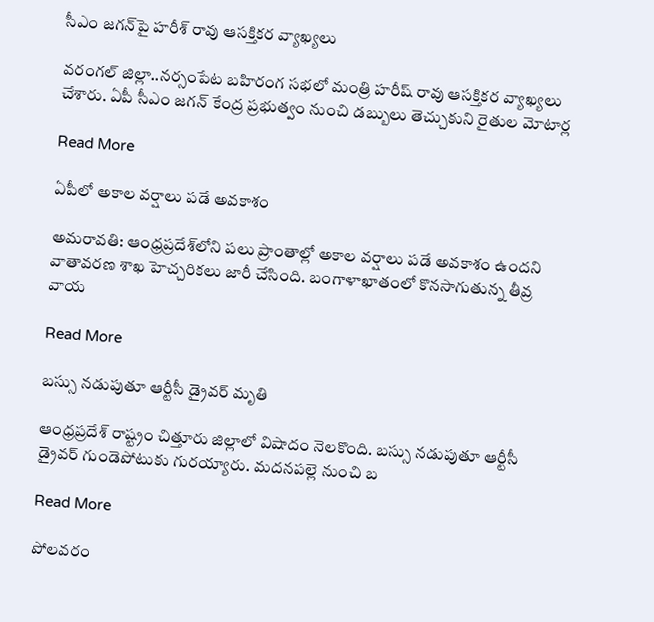సీఎం జగన్‌పై హరీశ్ రావు ఆసక్తికర వ్యాఖ్యలు

వరంగల్ జిల్లా..నర్సంపేట బహిరంగ సభలో మంత్రి హరీష్ రావు ఆసక్తికర వ్యాఖ్యలు చేశారు. ఏపీ సీఎం జగన్ కేంద్ర ప్రభుత్వం నుంచి డబ్బులు తెచ్చుకుని రైతుల మోటార్ల

Read More

ఏపీలో అకాల వర్షాలు పడే అవకాశం

అమరావతి: ఆంధ్రప్రదేశ్‌లోని పలు ప్రాంతాల్లో అకాల వర్షాలు పడే అవకాశం ఉందని వాతావరణ శాఖ హెచ్చరికలు జారీ చేసింది. బంగాళాఖాతంలో కొనసాగుతున్న తీవ్ర వాయ

Read More

బస్సు నడుపుతూ ఆర్టీసీ డ్రైవర్ మృతి

ఆంధ్ర‌ప్ర‌దేశ్ రాష్ట్రం చిత్తూరు జిల్లాలో విషాదం నెలకొంది. బస్సు నడుపుతూ ఆర్టీసీ డ్రైవర్ గుండెపోటుకు గుర‌య్యారు. మదనపల్లె నుంచి బ‌

Read More

పోలవరం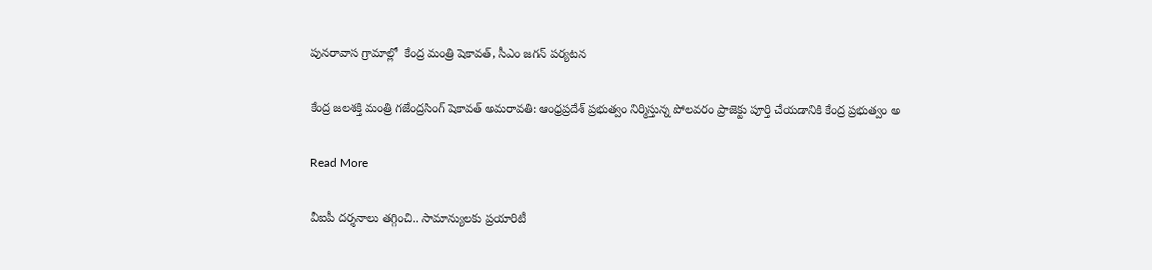పునరావాస గ్రామాల్లో  కేంద్ర మంత్రి షెకావత్, సీఎం జగన్ పర్యటన

కేంద్ర జలశక్తి మంత్రి గజేంద్రసింగ్ షెకావత్ అమరావతి: ఆంధ్రప్రదేశ్ ప్రభుత్వం నిర్మిస్తున్న పోలవరం ప్రాజెక్టు పూర్తి చేయడానికి కేంద్ర ప్రభుత్వం అ

Read More

వీఐపీ దర్శనాలు తగ్గించి.. సామాన్యులకు ప్రయారిటీ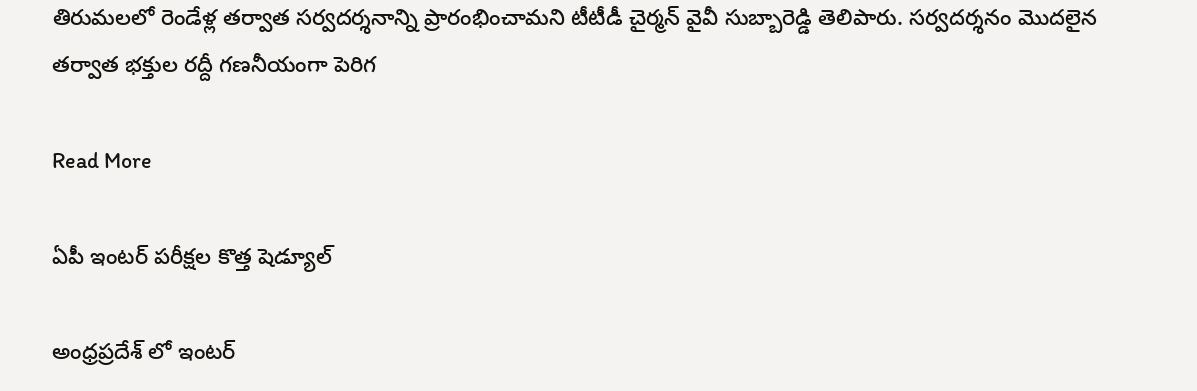తిరుమలలో రెండేళ్ల తర్వాత సర్వదర్శనాన్ని ప్రారంభించామని టీటీడీ చైర్మన్ వైవీ సుబ్బారెడ్డి తెలిపారు. సర్వదర్శనం మొదలైన తర్వాత భక్తుల రద్దీ గణనీయంగా పెరిగ

Read More

ఏపీ ఇంటర్ పరీక్షల కొత్త షెడ్యూల్

అంధ్రప్రదేశ్ లో ఇంటర్‌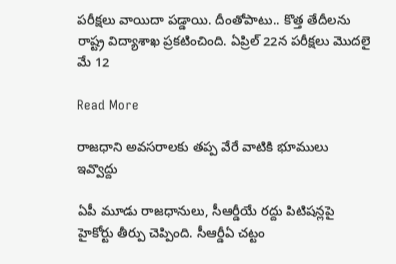పరీక్షలు వాయిదా పడ్డాయి. దీంతోపాటు.. కొత్త తేదీలను రాష్ట్ర విద్యాశాఖ ప్రకటించింది. ఏప్రిల్‌ 22న పరీక్షలు మొదలై మే 12

Read More

రాజధాని అవసరాలకు తప్ప వేరే వాటికి భూములు ఇవ్వొద్దు

ఏపీ మూడు రాజధానులు, సీఆర్డీయే రద్దు పిటిషన్లపై హైకోర్టు తీర్పు చెప్పింది. సీఆర్డీఏ చట్టం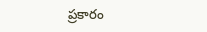ప్రకారం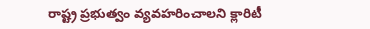రాష్ట్ర ప్రభుత్వం వ్యవహరించాలని క్లారిటీ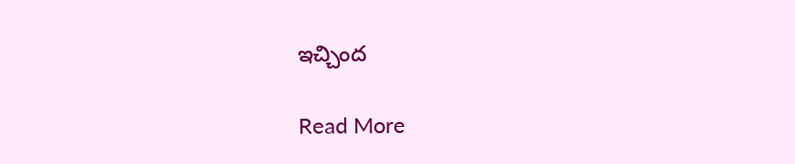ఇచ్చింద

Read More